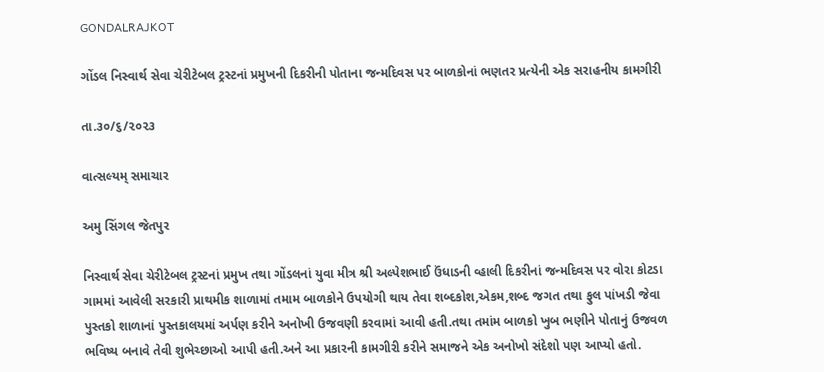GONDALRAJKOT

ગોંડલ નિસ્વાર્થ સેવા ચેરીટેબલ ટ્રસ્ટનાં પ્રમુખની દિકરીની પોતાના જન્મદિવસ પર બાળકોનાં ભણતર પ્રત્યેની એક સરાહનીય કામગીરી

તા.૩૦/૬/૨૦૨૩

વાત્સલ્યમ્ સમાચાર

અમુ સિંગલ જેતપુર

નિસ્વાર્થ સેવા ચેરીટેબલ ટ્રસ્ટનાં પ્રમુખ તથા ગોંડલનાં યુવા મીત્ર શ્રી અલ્પેશભાઈ ઉંધાડની વ્હાલી દિકરીનાં જન્મદિવસ પર વોરા કોટડા ગામમાં આવેલી સરકારી પ્રાથમીક શાળામાં તમામ બાળકોને ઉપયોગી થાય તેવા શબ્દકોશ,એકમ,શબ્દ જગત તથા ફુલ પાંખડી જેવા પુસ્તકો શાળાનાં પુસ્તકાલયમાં અર્પણ કરીને અનોખી ઉજવણી કરવામાં આવી હતી.તથા તમાંમ બાળકો ખુબ ભણીને પોતાનું ઉજવળ ભવિષ્ય બનાવે તેવી શુભેચ્છાઓ આપી હતી.અને આ પ્રકારની કામગીરી કરીને સમાજને એક અનોખો સંદેશો પણ આપ્યો હતો.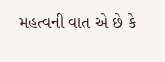મહત્વની વાત એ છે કે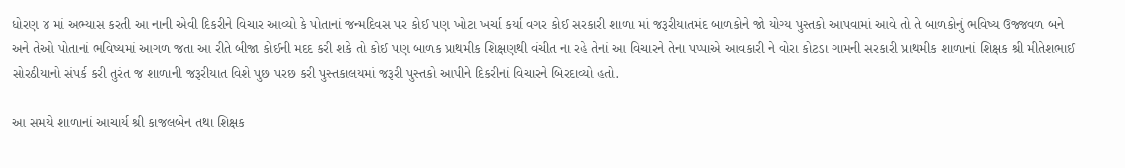ધોરણ ૪ માં અભ્યાસ કરતી આ નાની એવી દિકરીને વિચાર આવ્યો કે પોતાનાં જન્મદિવસ પર કોઈ પણ ખોટા ખર્ચા કર્યા વગર કોઈ સરકારી શાળા માં જરૂરીયાતમંદ બાળકોને જો યોગ્ય પુસ્તકો આપવામાં આવે તો તે બાળકોનું ભવિષ્ય ઉજ્જવળ બને અને તેઓ પોતાનાં ભવિષ્યમાં આગળ જતા આ રીતે બીજા કોઈની મદદ કરી શકે તો કોઈ પણ બાળક પ્રાથમીક શિક્ષણથી વંચીત ના રહે તેનાં આ વિચારને તેના પપ્પાએ આવકારી ને વોરા કોટડા ગામની સરકારી પ્રાથમીક શાળાનાં શિક્ષક શ્રી મીતેશભાઈ સોરઠીયાનો સંપર્ક કરી તુરંત જ શાળાની જરૂરીયાત વિશે પુછ પરછ કરી પુસ્તકાલયમાં જરૂરી પુસ્તકો આપીને દિકરીનાં વિચારને બિરદાવ્યો હતો.

આ સમયે શાળાનાં આચાર્ય શ્રી કાજલબેન તથા શિક્ષક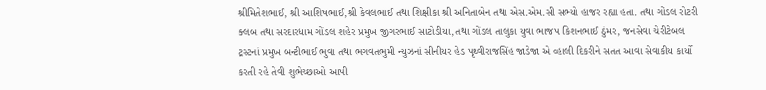શ્રીમિતેશભાઈ, શ્રી આશિષભાઈ,શ્રી કેવલભાઈ તથા શિક્ષીકા શ્રી અનિતાબેન તથા એસ.એમ.સી સભ્યો હાજર રહ્યા હતા. તથા ગોંડલ રોટરી ક્લબ તથા સરદારધામ ગોંડલ શહેર પ્રમુખ જીગરભાઈ સાટોડીયા,તથા ગોંડલ તાલુકા યુવા ભાજપ કિશનભાઈ ઠુંમર, જનસેવા ચેરીટેબલ ટ્રસ્ટનાં પ્રમુખ બન્ટીભાઈ ભુવા તથા ભગવતભુમી ન્યુઝનાં સીનીયર હેડ પૃથ્વીરાજસિંહ જાડેજા એ વ્હાલી દિકરીને સતત આવા સેવાકીય કાર્યો કરતી રહે તેવી શુભેચ્છાઓ આપી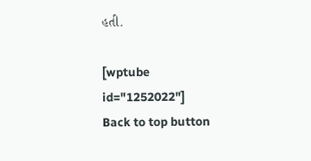હતી.

[wptube id="1252022"]
Back to top button